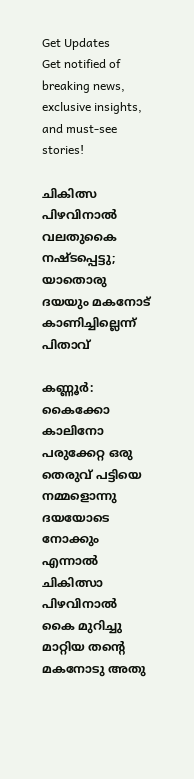Get Updates
Get notified of breaking news, exclusive insights, and must-see stories!

ചികിത്സ പിഴവിനാല്‍ വലതുകൈ നഷ്ടപ്പെട്ടു; യാതൊരു ദയയും മകനോട് കാണിച്ചില്ലെന്ന് പിതാവ്‌

കണ്ണൂര്‍: കൈക്കോ കാലിനോ പരുക്കേറ്റ ഒരു തെരുവ് പട്ടിയെ നമ്മളൊന്നു ദയയോടെ നോക്കും എന്നാല്‍ ചികിത്സാ പിഴവിനാല്‍ കൈ മുറിച്ചു മാറ്റിയ തന്റെ മകനോടു അതു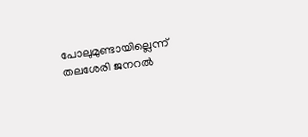പോലുമുണ്ടായില്ലെന്ന് തലശേരി ജനറല്‍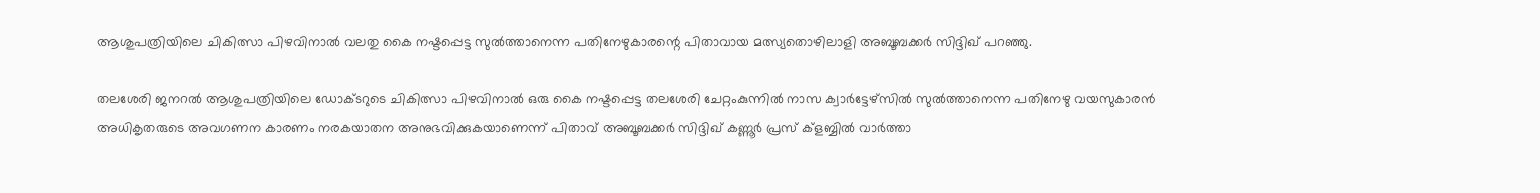ആശുപത്രിയിലെ ചികിത്സാ പിഴവിനാല്‍ വലതു കൈ നഷ്ടപ്പെട്ട സുല്‍ത്താനെന്ന പതിനേഴുകാരന്റെ പിതാവായ മത്സ്യതൊഴിലാളി അബൂബക്കര്‍ സിദ്ദിഖ് പറഞ്ഞു.

തലശേരി ജനറല്‍ ആശുപത്രിയിലെ ഡോക്ടറുടെ ചികിത്സാ പിഴവിനാല്‍ ഒരു കൈ നഷ്ടപ്പെട്ട തലശേരി ചേറ്റംകുന്നില്‍ നാസ ക്വാര്‍ട്ടേഴ്സില്‍ സുല്‍ത്താനെന്ന പതിനേഴു വയസുകാരന്‍ അധികൃതരുടെ അവഗണന കാരണം നരകയാതന അനുഭവിക്കുകയാണെന്ന് പിതാവ് അബൂബക്കര്‍ സിദ്ദിഖ് കണ്ണൂര്‍ പ്രസ് ക്ളബ്ബില്‍ വാര്‍ത്താ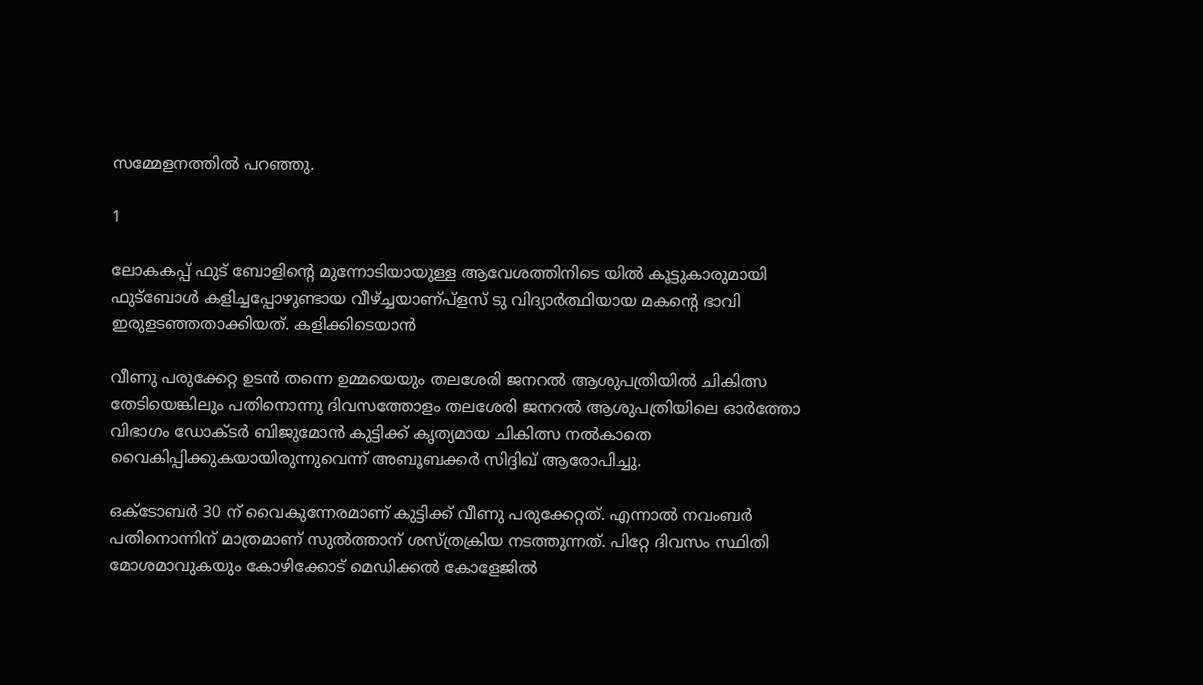സമ്മേളനത്തില്‍ പറഞ്ഞു.

1

ലോകകപ്പ് ഫുട് ബോളിന്റെ മുന്നോടിയായുള്ള ആവേശത്തിനിടെ യില്‍ കൂട്ടുകാരുമായി ഫുട്ബോള്‍ കളിച്ചപ്പോഴുണ്ടായ വീഴ്ച്ചയാണ്പ്ളസ് ടു വിദ്യാര്‍ത്ഥിയായ മകന്റെ ഭാവി ഇരുളടഞ്ഞതാക്കിയത്. കളിക്കിടെയാന്‍

വീണു പരുക്കേറ്റ ഉടന്‍ തന്നെ ഉമ്മയെയും തലശേരി ജനറല്‍ ആശുപത്രിയില്‍ ചികിത്സ തേടിയെങ്കിലും പതിനൊന്നു ദിവസത്തോളം തലശേരി ജനറല്‍ ആശുപത്രിയിലെ ഓര്‍ത്തോ വിഭാഗം ഡോക്ടര്‍ ബിജുമോന്‍ കുട്ടിക്ക് കൃത്യമായ ചികിത്സ നല്‍കാതെ വൈകിപ്പിക്കുകയായിരുന്നുവെന്ന് അബൂബക്കര്‍ സിദ്ദിഖ് ആരോപിച്ചു.

ഒക്ടോബര്‍ 30 ന് വൈകുന്നേരമാണ് കുട്ടിക്ക് വീണു പരുക്കേറ്റത്. എന്നാല്‍ നവംബര്‍ പതിനൊന്നിന് മാത്രമാണ് സുല്‍ത്താന് ശസ്ത്രക്രിയ നടത്തുന്നത്. പിറ്റേ ദിവസം സ്ഥിതി മോശമാവുകയും കോഴിക്കോട് മെഡിക്കല്‍ കോളേജില്‍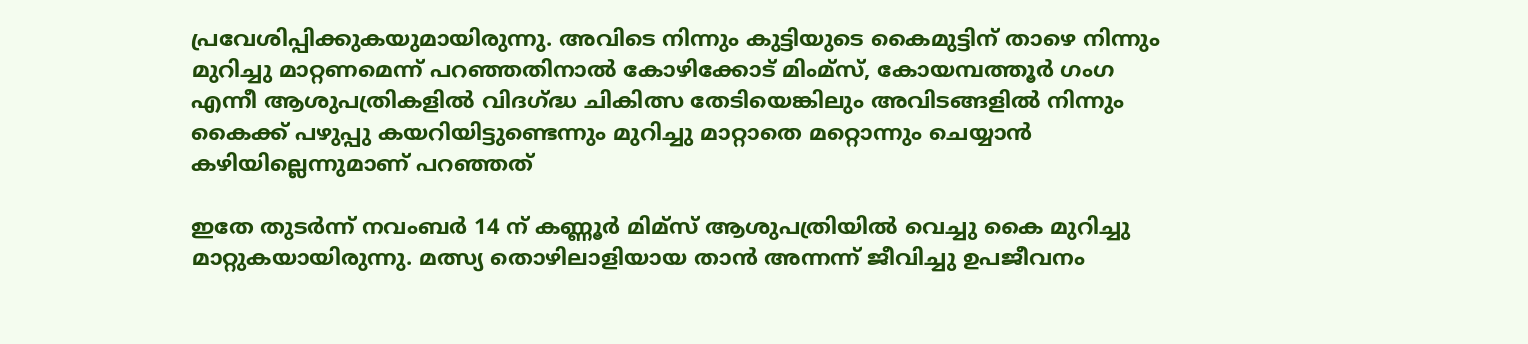പ്രവേശിപ്പിക്കുകയുമായിരുന്നു. അവിടെ നിന്നും കുട്ടിയുടെ കൈമുട്ടിന് താഴെ നിന്നും മുറിച്ചു മാറ്റണമെന്ന് പറഞ്ഞതിനാല്‍ കോഴിക്കോട് മിംമ്സ്, കോയമ്പത്തൂര്‍ ഗംഗ എന്നീ ആശുപത്രികളില്‍ വിദഗ്ദ്ധ ചികിത്സ തേടിയെങ്കിലും അവിടങ്ങളില്‍ നിന്നും കൈക്ക് പഴുപ്പു കയറിയിട്ടുണ്ടെന്നും മുറിച്ചു മാറ്റാതെ മറ്റൊന്നും ചെയ്യാന്‍ കഴിയില്ലെന്നുമാണ് പറഞ്ഞത്

ഇതേ തുടര്‍ന്ന് നവംബര്‍ 14 ന് കണ്ണൂര്‍ മിമ്സ് ആശുപത്രിയില്‍ വെച്ചു കൈ മുറിച്ചു മാറ്റുകയായിരുന്നു. മത്സ്യ തൊഴിലാളിയായ താന്‍ അന്നന്ന് ജീവിച്ചു ഉപജീവനം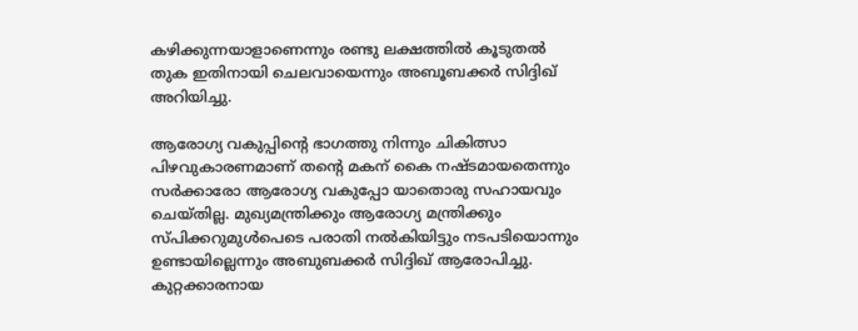കഴിക്കുന്നയാളാണെന്നും രണ്ടു ലക്ഷത്തില്‍ കൂടുതല്‍ തുക ഇതിനായി ചെലവായെന്നും അബൂബക്കര്‍ സിദ്ദിഖ് അറിയിച്ചു.

ആരോഗ്യ വകുപ്പിന്റെ ഭാഗത്തു നിന്നും ചികിത്സാ പിഴവുകാരണമാണ് തന്റെ മകന് കൈ നഷ്ടമായതെന്നും സര്‍ക്കാരോ ആരോഗ്യ വകുപ്പോ യാതൊരു സഹായവും ചെയ്തില്ല. മുഖ്യമന്ത്രിക്കും ആരോഗ്യ മന്ത്രിക്കും സ്പിക്കറുമുള്‍പെടെ പരാതി നല്‍കിയിട്ടും നടപടിയൊന്നും ഉണ്ടായില്ലെന്നും അബുബക്കര്‍ സിദ്ദിഖ് ആരോപിച്ചു. കുറ്റക്കാരനായ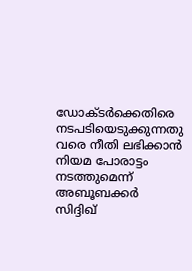ഡോക്ടര്‍ക്കെതിരെ നടപടിയെടുക്കുന്നതു വരെ നീതി ലഭിക്കാന്‍ നിയമ പോരാട്ടം നടത്തുമെന്ന് അബൂബക്കര്‍ സിദ്ദിഖ്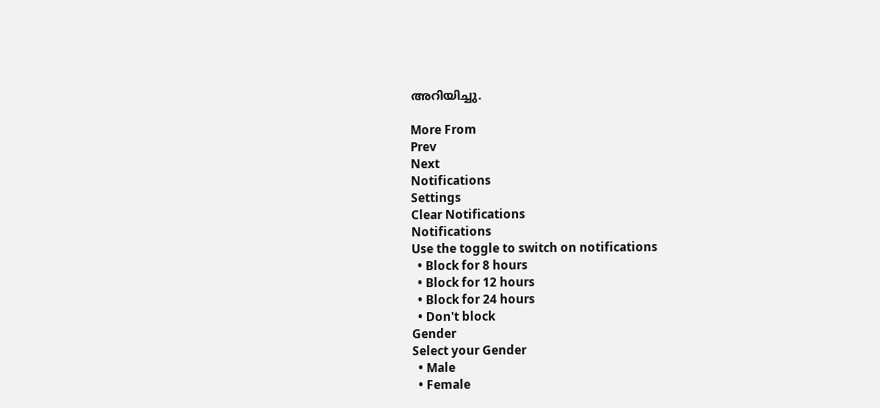അറിയിച്ചു.

More From
Prev
Next
Notifications
Settings
Clear Notifications
Notifications
Use the toggle to switch on notifications
  • Block for 8 hours
  • Block for 12 hours
  • Block for 24 hours
  • Don't block
Gender
Select your Gender
  • Male
  • Female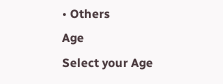• Others
Age
Select your Age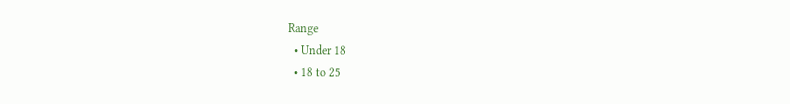Range
  • Under 18
  • 18 to 25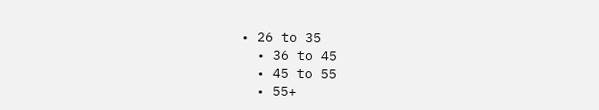• 26 to 35
  • 36 to 45
  • 45 to 55
  • 55+